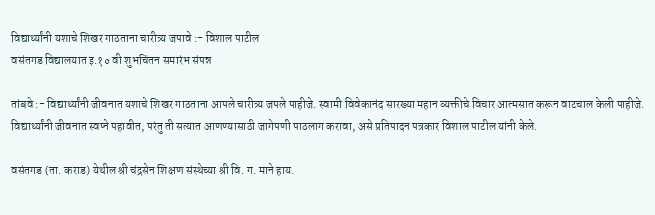विद्यार्थ्यांनी यशाचे शिखर गाठताना चारीत्र्य जपावे :- विशाल पाटील
वसंतगड विद्यालयात इ.१० वी शुभचिंतन समारंभ संपन्न

तांबवे :- विद्यार्थ्यांनी जीवनात यशाचे शिखर गाठताना आपले चारीत्र्य जपले पाहीजे. स्वामी विवेकानंद सारख्या महान व्यक्तीचे विचार आत्मसात करून वाटचाल केली पाहीजे. विद्यार्थ्यांनी जीवनात स्वप्ने पहावीत, परंतु ती सत्यात आणण्यासाठी जागेपणी पाठलाग करावा, असे प्रतिपादन पत्रकार विशाल पाटील यांनी केले.

वसंतगड (ता. कराड) येथील श्री चंद्रसेन शिक्षण संस्थेच्या श्री वि. ग. माने हाय.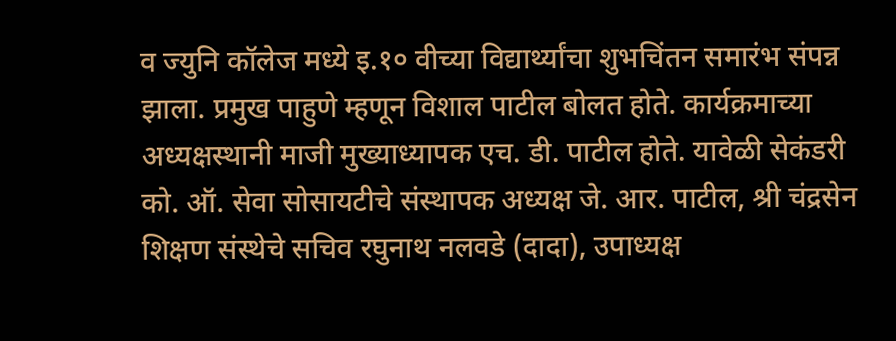व ज्युनि कॉलेज मध्ये इ.१० वीच्या विद्यार्थ्यांचा शुभचिंतन समारंभ संपन्न झाला. प्रमुख पाहुणे म्हणून विशाल पाटील बोलत होते. कार्यक्रमाच्या अध्यक्षस्थानी माजी मुख्याध्यापक एच. डी. पाटील होते. यावेळी सेकंडरी को. ऑ. सेवा सोसायटीचे संस्थापक अध्यक्ष जे. आर. पाटील, श्री चंद्रसेन शिक्षण संस्थेचे सचिव रघुनाथ नलवडे (दादा), उपाध्यक्ष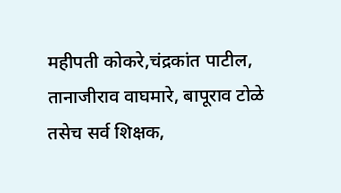महीपती कोकरे,चंद्रकांत पाटील, तानाजीराव वाघमारे, बापूराव टोळे तसेच सर्व शिक्षक,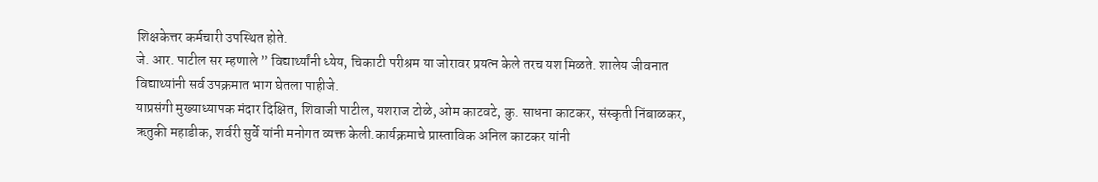शिक्षकेत्तर कर्मचारी उपस्थित होते.
जे. आर. पाटील सर म्हणाले ” विद्यार्थ्यांनी ध्येय, चिकाटी परीश्रम या जोरावर प्रयत्न केले तरच यश मिळते. शालेय जीवनात विद्याथ्यांनी सर्व उपक्रमात भाग घेतला पाहीजे.
याप्रसंगी मुख्याध्यापक मंदार दिक्षित, शिवाजी पाटील, यशराज टोळे, ओम काटवटे, कु. साधना काटकर, संस्कृती निंबाळकर, ऋतुकी महाडीक, शर्वरी सुर्वे यांनी मनोगत व्यक्त केली.कार्यक्रमाचे प्रास्ताविक अनिल काटकर यांनी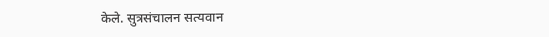केले. सुत्रसंचालन सत्यवान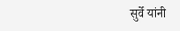सुर्वे यांनी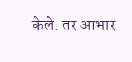केले. तर आभार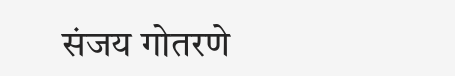संजय गोतरणे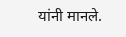यांनी मानले.